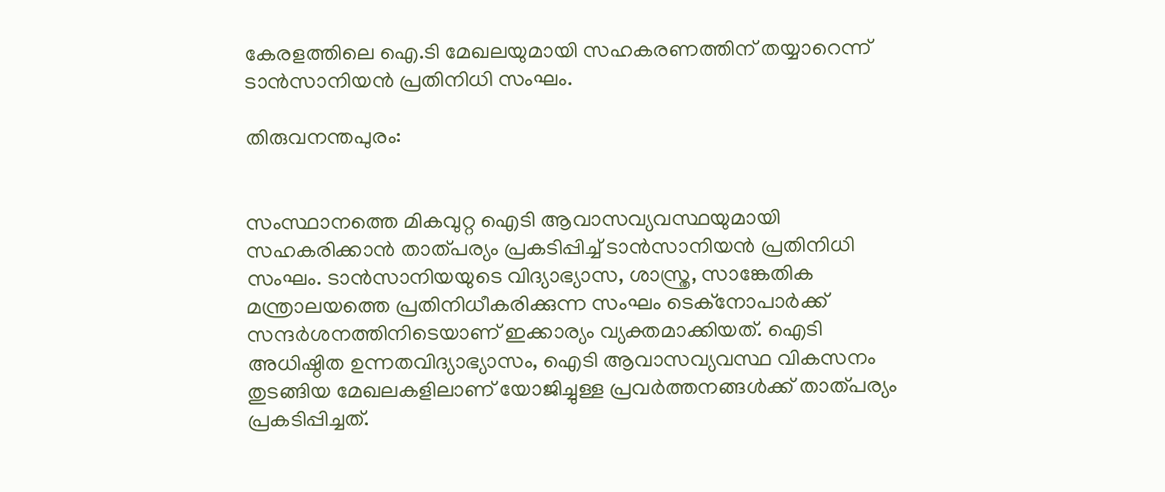കേരളത്തിലെ ഐ.ടി മേഖലയുമായി സഹകരണത്തിന് തയ്യാറെന്ന്  ടാന്‍സാനിയന്‍ പ്രതിനിധി സംഘം.

തിരുവനന്തപുരം:


സംസ്ഥാനത്തെ മികവുറ്റ ഐടി ആവാസവ്യവസ്ഥയുമായി സഹകരിക്കാന്‍ താത്പര്യം പ്രകടിപ്പിച്ച് ടാന്‍സാനിയന്‍ പ്രതിനിധി സംഘം. ടാന്‍സാനിയയുടെ വിദ്യാഭ്യാസ, ശാസ്ത്ര, സാങ്കേതിക മന്ത്രാലയത്തെ പ്രതിനിധീകരിക്കുന്ന സംഘം ടെക്നോപാര്‍ക്ക് സന്ദര്‍ശനത്തിനിടെയാണ് ഇക്കാര്യം വ്യക്തമാക്കിയത്. ഐടി അധിഷ്ഠിത ഉന്നതവിദ്യാഭ്യാസം, ഐടി ആവാസവ്യവസ്ഥ വികസനം തുടങ്ങിയ മേഖലകളിലാണ് യോജിച്ചുള്ള പ്രവര്‍ത്തനങ്ങള്‍ക്ക് താത്പര്യം പ്രകടിപ്പിച്ചത്.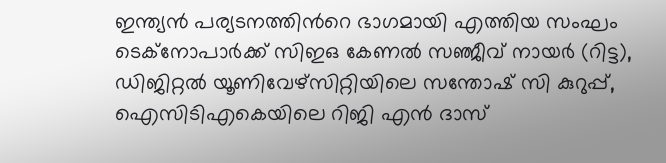ഇന്ത്യന്‍ പര്യടനത്തിന്‍റെ ഭാഗമായി എത്തിയ സംഘം ടെക്നോപാര്‍ക്ക് സിഇഒ കേണല്‍ സഞ്ജീവ് നായര്‍ (റിട്ട), ഡിജിറ്റല്‍ യൂണിവേഴ്സിറ്റിയിലെ സന്തോഷ് സി കുറുപ്പ്, ഐസിടിഎകെയിലെ റിജി എന്‍ ദാസ്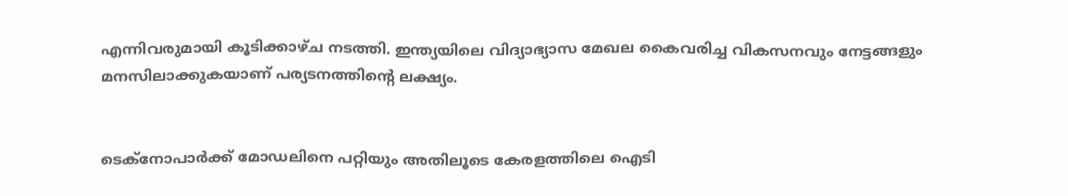എന്നിവരുമായി കൂടിക്കാഴ്ച നടത്തി. ഇന്ത്യയിലെ വിദ്യാഭ്യാസ മേഖല കൈവരിച്ച വികസനവും നേട്ടങ്ങളും മനസിലാക്കുകയാണ് പര്യടനത്തിന്‍റെ ലക്ഷ്യം.


ടെക്നോപാര്‍ക്ക് മോഡലിനെ പറ്റിയും അതിലൂടെ കേരളത്തിലെ ഐടി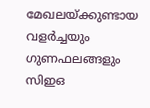മേഖലയ്ക്കുണ്ടായ വളര്‍ച്ചയും ഗുണഫലങ്ങളും സിഇഒ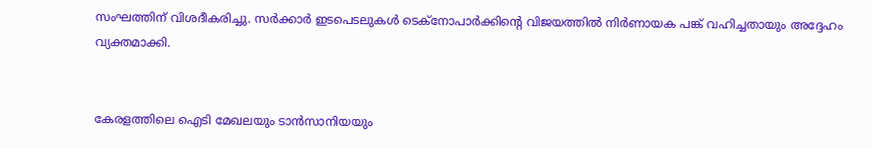സംഘത്തിന് വിശദീകരിച്ചു. സര്‍ക്കാര്‍ ഇടപെടലുകള്‍ ടെക്നോപാര്‍ക്കിന്‍റെ വിജയത്തില്‍ നിര്‍ണായക പങ്ക് വഹിച്ചതായും അദ്ദേഹം വ്യക്തമാക്കി.


കേരളത്തിലെ ഐടി മേഖലയും ടാന്‍സാനിയയും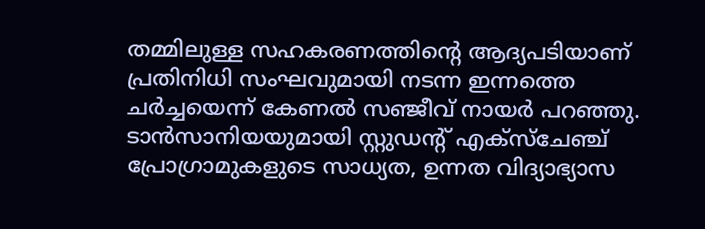തമ്മിലുള്ള സഹകരണത്തിന്‍റെ ആദ്യപടിയാണ് പ്രതിനിധി സംഘവുമായി നടന്ന ഇന്നത്തെ ചര്‍ച്ചയെന്ന് കേണല്‍ സഞ്ജീവ് നായര്‍ പറഞ്ഞു. ടാന്‍സാനിയയുമായി സ്റ്റുഡന്‍റ് എക്സ്ചേഞ്ച് പ്രോഗ്രാമുകളുടെ സാധ്യത, ഉന്നത വിദ്യാഭ്യാസ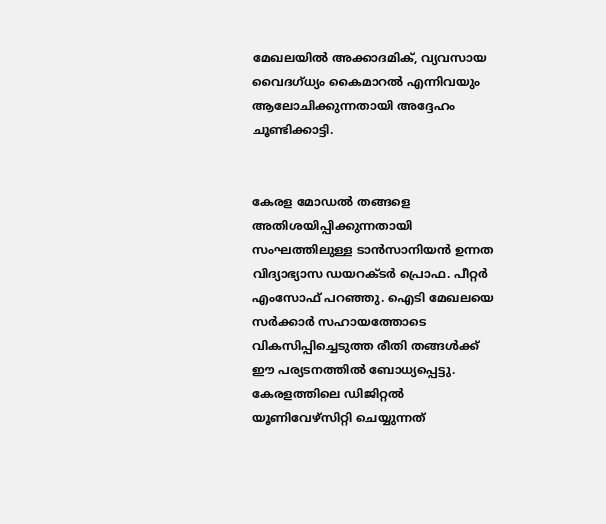മേഖലയില്‍ അക്കാദമിക്, വ്യവസായ വൈദഗ്ധ്യം കൈമാറല്‍ എന്നിവയും ആലോചിക്കുന്നതായി അദ്ദേഹം ചൂണ്ടിക്കാട്ടി.


കേരള മോഡല്‍ തങ്ങളെ അതിശയിപ്പിക്കുന്നതായി സംഘത്തിലുള്ള ടാന്‍സാനിയന്‍ ഉന്നത വിദ്യാഭ്യാസ ഡയറക്ടര്‍ പ്രൊഫ. പീറ്റര്‍ എംസോഫ് പറഞ്ഞു. ഐടി മേഖലയെ സര്‍ക്കാര്‍ സഹായത്തോടെ വികസിപ്പിച്ചെടുത്ത രീതി തങ്ങള്‍ക്ക് ഈ പര്യടനത്തില്‍ ബോധ്യപ്പെട്ടു. കേരളത്തിലെ ഡിജിറ്റല്‍ യൂണിവേഴ്സിറ്റി ചെയ്യുന്നത്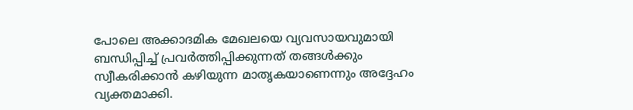പോലെ അക്കാദമിക മേഖലയെ വ്യവസായവുമായി ബന്ധിപ്പിച്ച് പ്രവര്‍ത്തിപ്പിക്കുന്നത് തങ്ങള്‍ക്കും സ്വീകരിക്കാന്‍ കഴിയുന്ന മാതൃകയാണെന്നും അദ്ദേഹം വ്യക്തമാക്കി.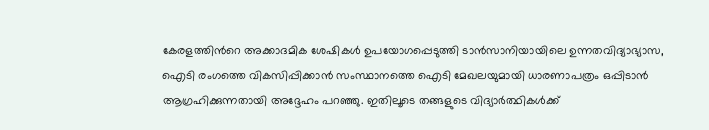കേരളത്തിന്‍റെ അക്കാദമിക ശേഷികള്‍ ഉപയോഗപ്പെടുത്തി ടാന്‍സാനിയായിലെ ഉന്നതവിദ്യാഭ്യാസ, ഐടി രംഗത്തെ വികസിപ്പിക്കാന്‍ സംസ്ഥാനത്തെ ഐടി മേഖലയുമായി ധാരണാപത്രം ഒപ്പിടാന്‍ ആഗ്രഹിക്കുന്നതായി അദ്ദേഹം പറഞ്ഞു. ഇതിലൂടെ തങ്ങളുടെ വിദ്യാര്‍ത്ഥികള്‍ക്ക്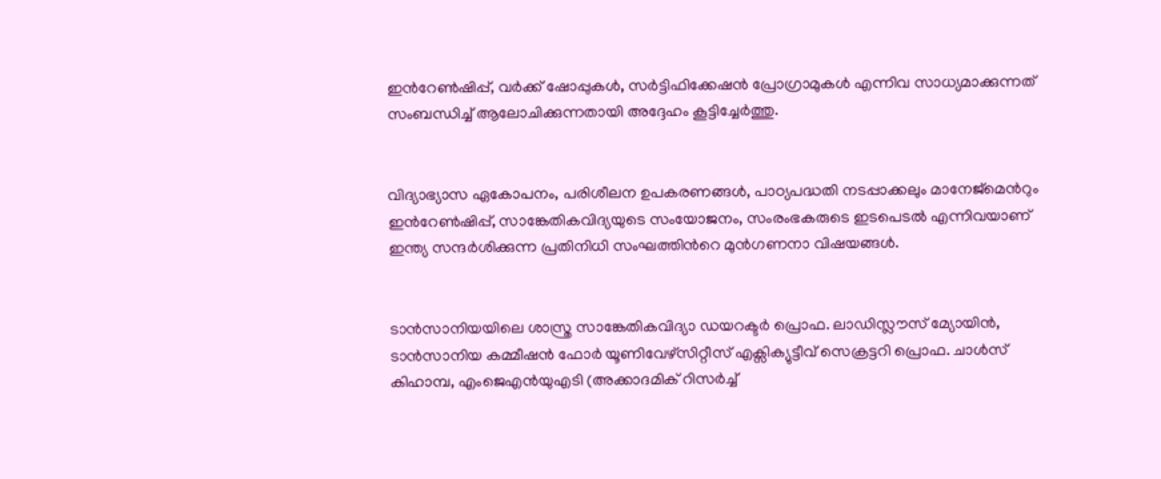ഇന്‍റേണ്‍ഷിപ്പ്, വര്‍ക്ക് ഷോപ്പുകള്‍, സര്‍ട്ടിഫിക്കേഷന്‍ പ്രോഗ്രാമുകള്‍ എന്നിവ സാധ്യമാക്കുന്നത് സംബന്ധിച്ച് ആലോചിക്കുന്നതായി അദ്ദേഹം കൂട്ടിച്ചേര്‍ത്തു.


വിദ്യാഭ്യാസ ഏകോപനം, പരിശീലന ഉപകരണങ്ങള്‍, പാഠ്യപദ്ധതി നടപ്പാക്കലും മാനേജ്മെന്‍റും ഇന്‍റേണ്‍ഷിപ്പ്, സാങ്കേതികവിദ്യയുടെ സംയോജനം, സംരംഭകരുടെ ഇടപെടല്‍ എന്നിവയാണ് ഇന്ത്യ സന്ദര്‍ശിക്കുന്ന പ്രതിനിധി സംഘത്തിന്‍റെ മുന്‍ഗണനാ വിഷയങ്ങള്‍.


ടാന്‍സാനിയയിലെ ശാസ്ത്ര സാങ്കേതികവിദ്യാ ഡയറക്ടര്‍ പ്രൊഫ. ലാഡിസ്ലൗസ് മ്യോയിന്‍, ടാന്‍സാനിയ കമ്മീഷന്‍ ഫോര്‍ യൂണിവേഴ്സിറ്റീസ് എക്സിക്യുട്ടീവ് സെക്രട്ടറി പ്രൊഫ. ചാള്‍സ് കിഹാമ്പ, എംജെഎന്‍യുഎടി (അക്കാദമിക് റിസര്‍ച്ച്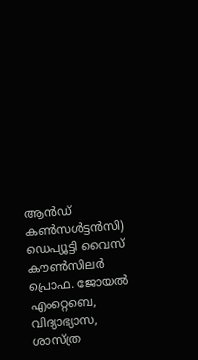ആന്‍ഡ് കണ്‍സള്‍ട്ടന്‍സി) ഡെപ്യൂട്ടി വൈസ് കൗണ്‍സിലര്‍ പ്രൊഫ. ജോയല്‍ എംറ്റെബെ, വിദ്യാഭ്യാസ, ശാസ്ത്ര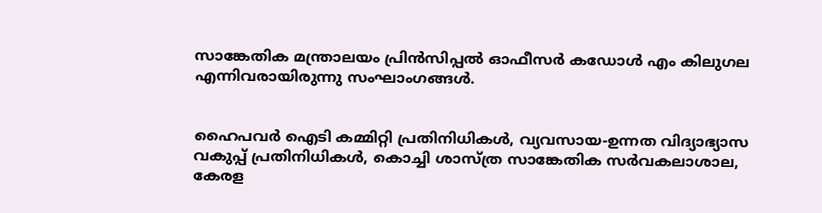സാങ്കേതിക മന്ത്രാലയം പ്രിന്‍സിപ്പല്‍ ഓഫീസര്‍ കഡോള്‍ എം കിലുഗല എന്നിവരായിരുന്നു സംഘാംഗങ്ങള്‍.


ഹൈപവര്‍ ഐടി കമ്മിറ്റി പ്രതിനിധികള്‍, വ്യവസായ-ഉന്നത വിദ്യാഭ്യാസ വകുപ്പ് പ്രതിനിധികള്‍, കൊച്ചി ശാസ്ത്ര സാങ്കേതിക സര്‍വകലാശാല, കേരള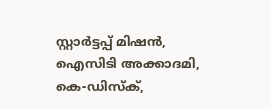സ്റ്റാര്‍ട്ടപ്പ് മിഷന്‍, ഐസിടി അക്കാദമി, കെ-ഡിസ്ക്,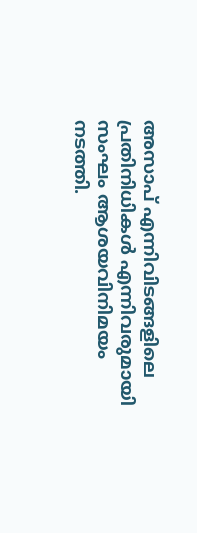അസാപ് എന്നിവിടങ്ങളിലെ പ്രതിനിധികള്‍ എന്നിവരുമായി സംഘം ആശയവിനിമയം നടത്തി.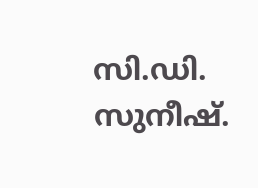സി.ഡി. സുനീഷ്.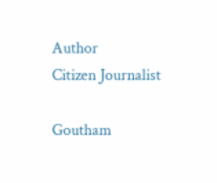Author
Citizen Journalist

Goutham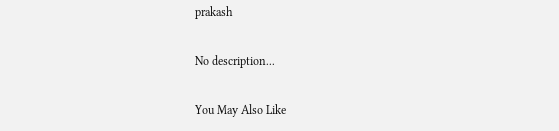prakash

No description...

You May Also Like